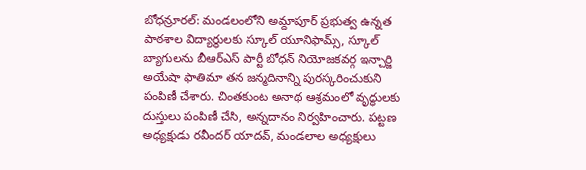బోధన్రూరల్: మండలంలోని అమ్దాపూర్ ప్రభుత్వ ఉన్నత పాఠశాల విద్యార్థులకు స్కూల్ యూనిఫామ్స్, స్కూల్ బ్యాగులను బీఆర్ఎస్ పార్టీ బోధన్ నియోజకవర్గ ఇన్చార్జి అయేషా ఫాతిమా తన జన్మదినాన్ని పురస్కరించుకుని పంపిణీ చేశారు. చింతకుంట అనాథ ఆశ్రమంలో వృద్ధులకు దుస్తులు పంపిణీ చేసి, అన్నదానం నిర్వహించారు. పట్టణ అధ్యక్షుడు రవీందర్ యాదవ్, మండలాల అధ్యక్షులు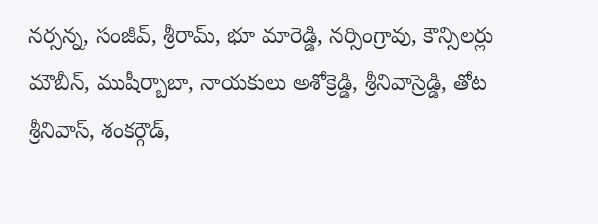నర్సన్న, సంజీవ్, శ్రీరామ్, భూ మారెడ్డి, నర్సింగ్రావు, కౌన్సిలర్లు మౌబీన్, ముషీర్బాబా, నాయకులు అశోక్రెడ్డి, శ్రీనివాస్రెడ్డి, తోట శ్రీనివాస్, శంకర్గౌడ్,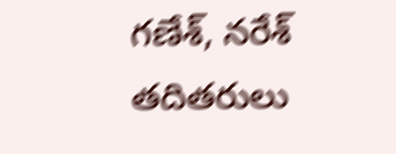గణేశ్, నరేశ్ తదితరులు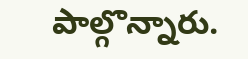పాల్గొన్నారు.